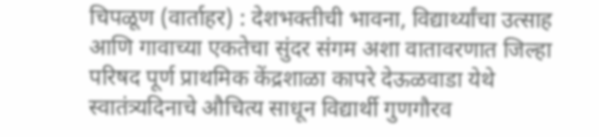चिपळूण (वार्ताहर) : देशभक्तीची भावना, विद्यार्थ्यांचा उत्साह आणि गावाच्या एकतेचा सुंदर संगम अशा वातावरणात जिल्हा परिषद पूर्ण प्राथमिक केंद्रशाळा कापरे देऊळवाडा येथे स्वातंत्र्यदिनाचे औचित्य साधून विद्यार्थी गुणगौरव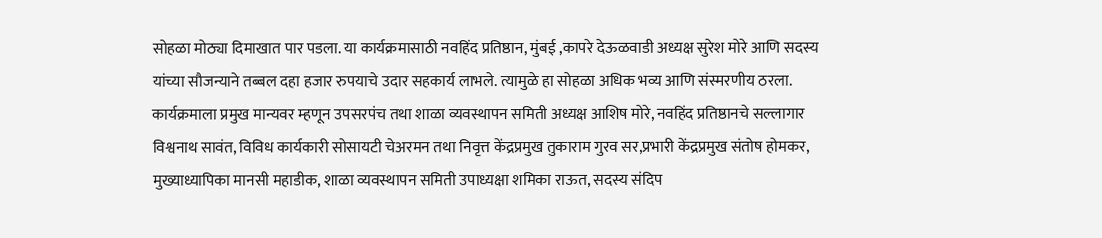सोहळा मोठ्या दिमाखात पार पडला. या कार्यक्रमासाठी नवहिंद प्रतिष्ठान, मुंबई ,कापरे देऊळवाडी अध्यक्ष सुरेश मोरे आणि सदस्य यांच्या सौजन्याने तब्बल दहा हजार रुपयाचे उदार सहकार्य लाभले. त्यामुळे हा सोहळा अधिक भव्य आणि संस्मरणीय ठरला.
कार्यक्रमाला प्रमुख मान्यवर म्हणून उपसरपंच तथा शाळा व्यवस्थापन समिती अध्यक्ष आशिष मोरे, नवहिंद प्रतिष्ठानचे सल्लागार विश्वनाथ सावंत, विविध कार्यकारी सोसायटी चेअरमन तथा निवृत्त केंद्रप्रमुख तुकाराम गुरव सर,प्रभारी केंद्रप्रमुख संतोष होमकर, मुख्याध्यापिका मानसी महाडीक, शाळा व्यवस्थापन समिती उपाध्यक्षा शमिका राऊत, सदस्य संदिप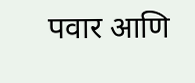पवार आणि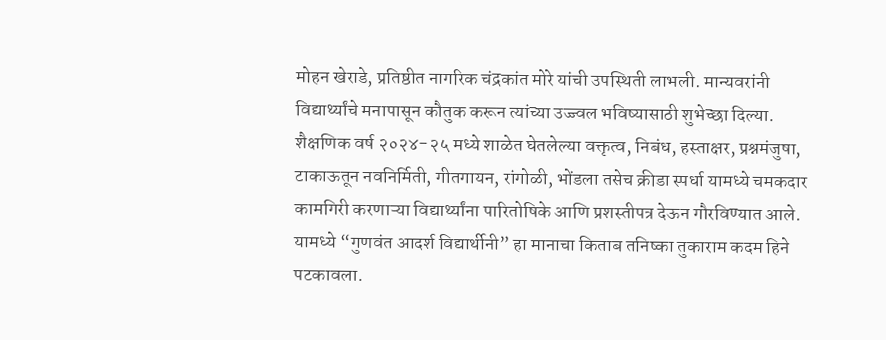मोहन खेराडे, प्रतिष्ठीत नागरिक चंद्रकांत मोरे यांची उपस्थिती लाभली. मान्यवरांनी विद्यार्थ्यांचे मनापासून कौतुक करून त्यांच्या उज्ज्वल भविष्यासाठी शुभेच्छा दिल्या. शैक्षणिक वर्ष २०२४-२५ मध्ये शाळेत घेतलेल्या वक्तृत्व, निबंध, हस्ताक्षर, प्रश्नमंजुषा, टाकाऊतून नवनिर्मिती, गीतगायन, रांगोळी, भोंडला तसेच क्रीडा स्पर्धा यामध्ये चमकदार कामगिरी करणाऱ्या विद्यार्थ्यांना पारितोषिके आणि प्रशस्तीपत्र देऊन गौरविण्यात आले. यामध्ये “गुणवंत आदर्श विद्यार्थीनी” हा मानाचा किताब तनिष्का तुकाराम कदम हिने पटकावला.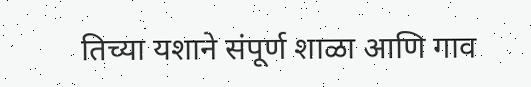तिच्या यशाने संपूर्ण शाळा आणि गाव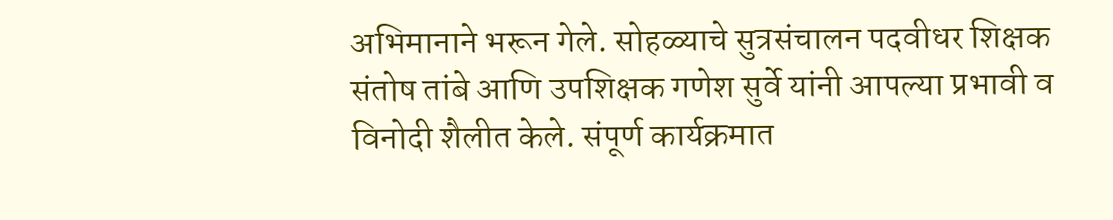अभिमानाने भरून गेले. सोहळ्याचे सुत्रसंचालन पदवीधर शिक्षक संतोष तांबे आणि उपशिक्षक गणेश सुर्वे यांनी आपल्या प्रभावी व विनोदी शैलीत केले. संपूर्ण कार्यक्रमात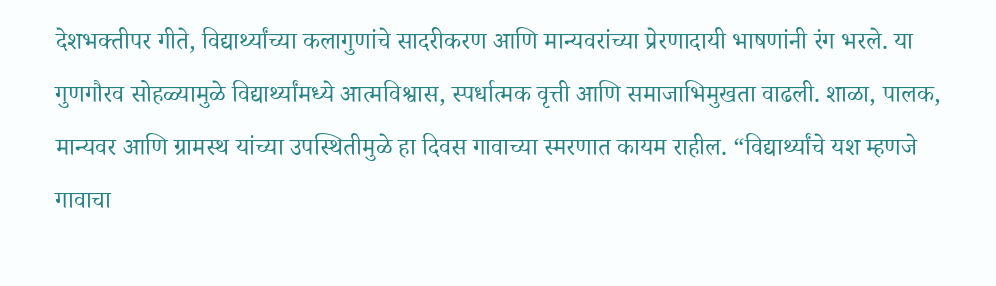देशभक्तीपर गीते, विद्यार्थ्यांच्या कलागुणांचे सादरीकरण आणि मान्यवरांच्या प्रेरणादायी भाषणांनी रंग भरले. या गुणगौरव सोहळ्यामुळे विद्यार्थ्यांमध्ये आत्मविश्वास, स्पर्धात्मक वृत्ती आणि समाजाभिमुखता वाढली. शाळा, पालक, मान्यवर आणि ग्रामस्थ यांच्या उपस्थितीमुळे हा दिवस गावाच्या स्मरणात कायम राहील. “विद्यार्थ्यांचे यश म्हणजे गावाचा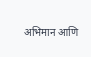अभिमान आणि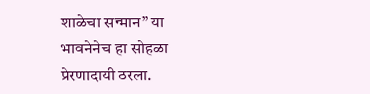शाळेचा सन्मान” या भावनेनेच हा सोहळा प्रेरणादायी ठरला.